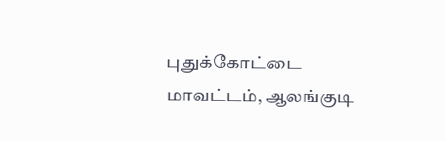புதுக்கோட்டை மாவட்டம், ஆலங்குடி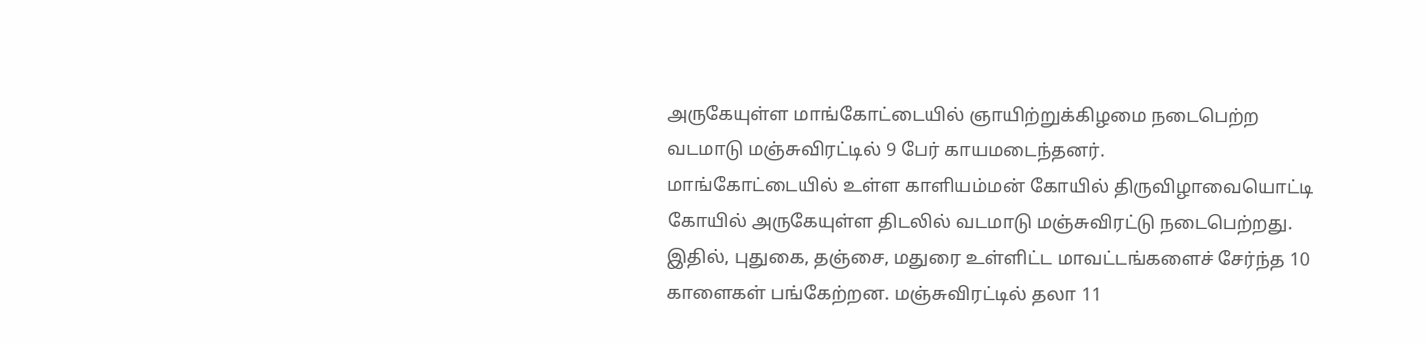அருகேயுள்ள மாங்கோட்டையில் ஞாயிற்றுக்கிழமை நடைபெற்ற வடமாடு மஞ்சுவிரட்டில் 9 பேர் காயமடைந்தனர்.
மாங்கோட்டையில் உள்ள காளியம்மன் கோயில் திருவிழாவையொட்டி கோயில் அருகேயுள்ள திடலில் வடமாடு மஞ்சுவிரட்டு நடைபெற்றது.
இதில், புதுகை, தஞ்சை, மதுரை உள்ளிட்ட மாவட்டங்களைச் சேர்ந்த 10 காளைகள் பங்கேற்றன. மஞ்சுவிரட்டில் தலா 11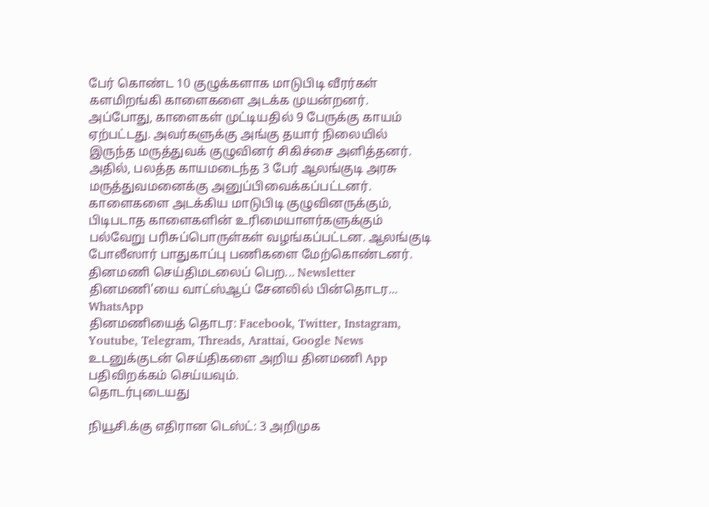பேர் கொண்ட 10 குழுக்களாக மாடுபிடி வீரர்கள் களமிறங்கி காளைகளை அடக்க முயன்றனர். அப்போது, காளைகள் முட்டியதில் 9 பேருக்கு காயம் ஏற்பட்டது. அவர்களுக்கு அங்கு தயார் நிலையில் இருந்த மருத்துவக் குழுவினர் சிகிச்சை அளித்தனர்.
அதில், பலத்த காயமடைந்த 3 பேர் ஆலங்குடி அரசு மருத்துவமனைக்கு அனுப்பிவைக்கப்பட்டனர். காளைகளை அடக்கிய மாடுபிடி குழுவினருக்கும், பிடிபடாத காளைகளின் உரிமையாளர்களுக்கும் பல்வேறு பரிசுப்பொருள்கள் வழங்கப்பட்டன. ஆலங்குடி போலீஸார் பாதுகாப்பு பணிகளை மேற்கொண்டனர்.
தினமணி செய்திமடலைப் பெற... Newsletter
தினமணி'யை வாட்ஸ்ஆப் சேனலில் பின்தொடர... WhatsApp
தினமணியைத் தொடர: Facebook, Twitter, Instagram, Youtube, Telegram, Threads, Arattai, Google News
உடனுக்குடன் செய்திகளை அறிய தினமணி App பதிவிறக்கம் செய்யவும்.
தொடர்புடையது

நியூசி.க்கு எதிரான டெஸ்ட்: 3 அறிமுக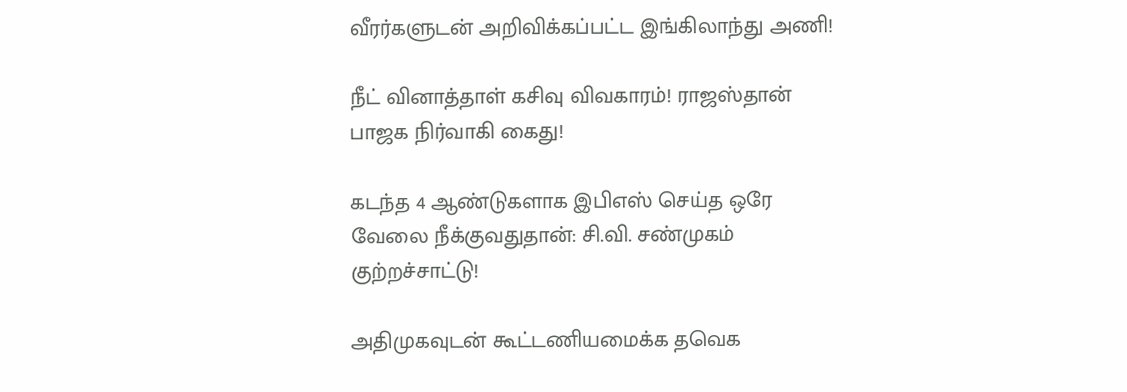வீரர்களுடன் அறிவிக்கப்பட்ட இங்கிலாந்து அணி!

நீட் வினாத்தாள் கசிவு விவகாரம்! ராஜஸ்தான் பாஜக நிர்வாகி கைது!

கடந்த 4 ஆண்டுகளாக இபிஎஸ் செய்த ஒரே வேலை நீக்குவதுதான்: சி.வி. சண்முகம் குற்றச்சாட்டு!

அதிமுகவுடன் கூட்டணியமைக்க தவெக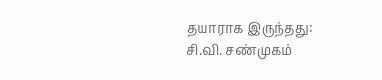தயாராக இருந்தது: சி.வி. சண்முகம்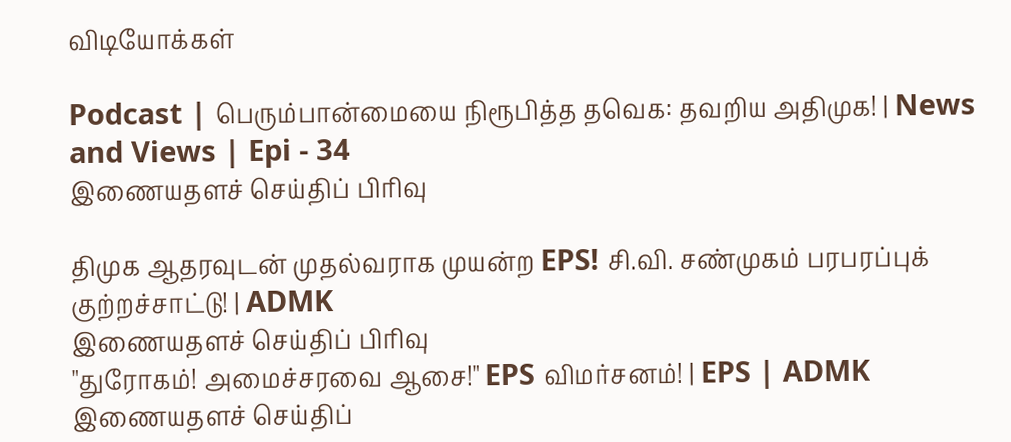விடியோக்கள்

Podcast | பெரும்பான்மையை நிரூபித்த தவெக: தவறிய அதிமுக! | News and Views | Epi - 34
இணையதளச் செய்திப் பிரிவு

திமுக ஆதரவுடன் முதல்வராக முயன்ற EPS! சி.வி. சண்முகம் பரபரப்புக் குற்றச்சாட்டு! | ADMK
இணையதளச் செய்திப் பிரிவு
"துரோகம்! அமைச்சரவை ஆசை!" EPS விமர்சனம்! | EPS | ADMK
இணையதளச் செய்திப்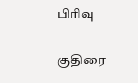பிரிவு

குதிரை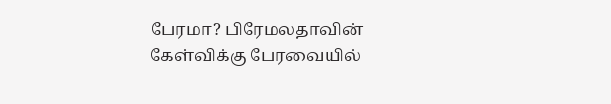பேரமா? பிரேமலதாவின் கேள்விக்கு பேரவையில்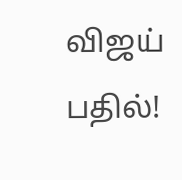விஜய் பதில்!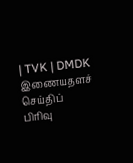| TVK | DMDK
இணையதளச் செய்திப் பிரிவு